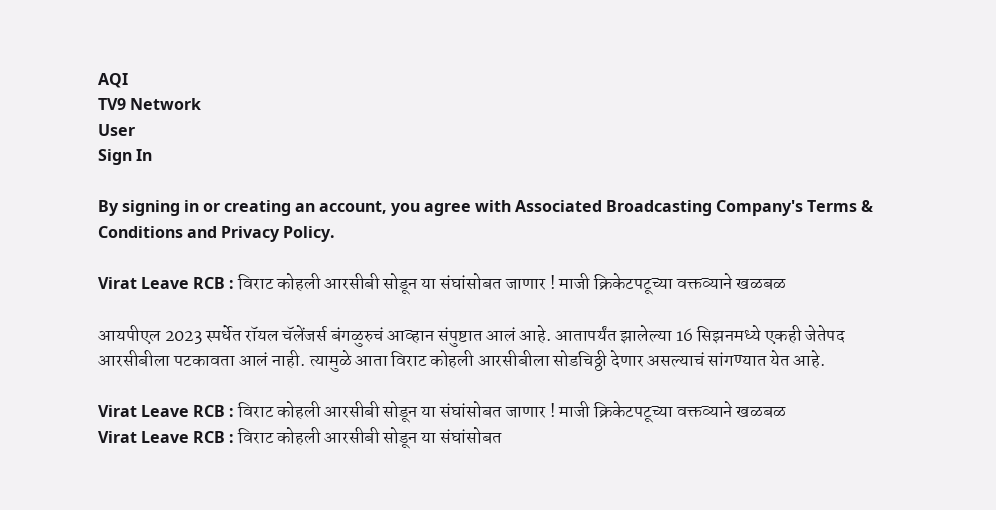AQI
TV9 Network
User
Sign In

By signing in or creating an account, you agree with Associated Broadcasting Company's Terms & Conditions and Privacy Policy.

Virat Leave RCB : विराट कोहली आरसीबी सोडून या संघांसोबत जाणार ! माजी क्रिकेटपटूच्या वक्तव्याने खळबळ

आयपीएल 2023 स्पर्धेत रॉयल चॅलेंजर्स बंगळुरुचं आव्हान संपुष्टात आलं आहे. आतापर्यंत झालेल्या 16 सिझनमध्ये एकही जेतेपद आरसीबीला पटकावता आलं नाही. त्यामुळे आता विराट कोहली आरसीबीला सोडचिठ्ठी देणार असल्याचं सांगण्यात येत आहे.

Virat Leave RCB : विराट कोहली आरसीबी सोडून या संघांसोबत जाणार ! माजी क्रिकेटपटूच्या वक्तव्याने खळबळ
Virat Leave RCB : विराट कोहली आरसीबी सोडून या संघांसोबत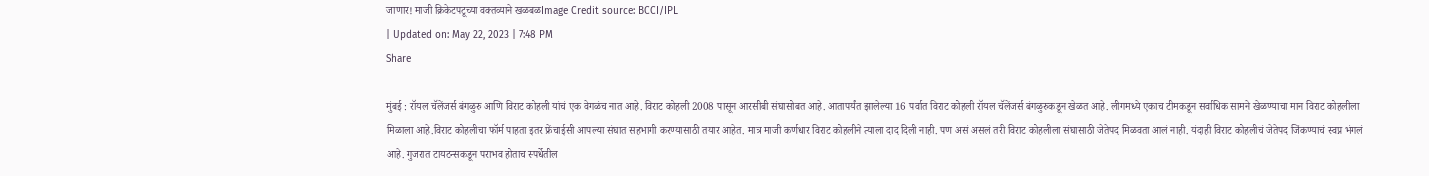जाणार! माजी क्रिकेटपटूच्या वक्तव्याने खळबळImage Credit source: BCCI/IPL
| Updated on: May 22, 2023 | 7:48 PM
Share

मुंबई : रॉयल चॅलेंजर्स बंगळुरु आणि विराट कोहली यांचं एक वेगळंच नात आहे. विराट कोहली 2008 पासून आरसीबी संघासोबत आहे. आतापर्यंत झालेल्या 16 पर्वात विराट कोहली रॉयल चॅलेंजर्स बंगळुरुकडून खेळत आहे. लीगमध्ये एकाच टीमकडून सर्वाधिक सामने खेळण्याचा मान विराट कोहलीला मिळाला आहे.विराट कोहलीचा फॉर्म पाहता इतर फ्रेंचाईसी आपल्या संघात सहभागी करण्यासाठी तयार आहेत. मात्र माजी कर्णधार विराट कोहलीने त्याला दाद दिली नाही. पण असं असलं तरी विराट कोहलीला संघासाठी जेतेपद मिळवता आलं नाही. यंदाही विराट कोहलीचं जेतेपद जिंकण्याचं स्वप्न भंगलं आहे. गुजरात टायटन्सकडून पराभव होताच स्पर्धेतील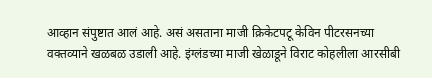आव्हान संपुष्टात आलं आहे. असं असताना माजी क्रिकेटपटू केविन पीटरसनच्या वक्तव्याने खळबळ उडाली आहे. इंग्लंडच्या माजी खेळाडूने विराट कोहलीला आरसीबी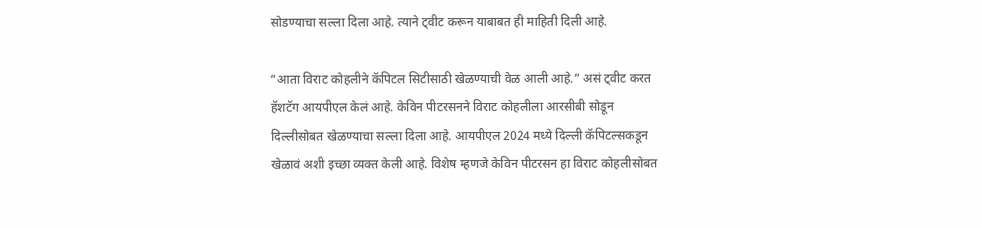सोडण्याचा सल्ला दिला आहे. त्याने ट्वीट करून याबाबत ही माहिती दिली आहे.

“आता विराट कोहलीने कॅपिटल सिटीसाठी खेळण्याची वेळ आली आहे.” असं ट्वीट करत हॅशटॅग आयपीएल केलं आहे. केविन पीटरसनने विराट कोहलीला आरसीबी सोडून दिल्लीसोबत खेळण्याचा सल्ला दिला आहे. आयपीएल 2024 मध्ये दिल्ली कॅपिटल्सकडून खेळावं अशी इच्छा व्यक्त केली आहे. विशेष म्हणजे केविन पीटरसन हा विराट कोहलीसोबत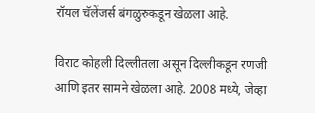रॉयल चॅलेंजर्स बंगळुरुकडून खेळला आहे.

विराट कोहली दिल्लीतला असून दिल्लीकडून रणजी आणि इतर सामने खेळला आहे. 2008 मध्ये, जेव्हा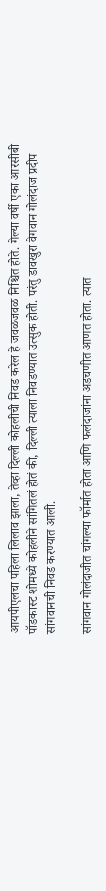आयपीएलचा पहिला लिलाव झाला, तेव्हा दिल्ली कोहलीची निवड करेल हे जवळजवळ निश्चित होते. गेल्या वर्षी एका आरसीबी पॉडकास्ट शोमध्ये कोहलीने सांगितलं होतं की, दिल्ली त्याला निवडण्यात उत्सुक होती. परंतु डावखुरा वेगवान गोलंदाज प्रदीप सांगवानची निवड करण्यात आली.

सांगवान गोलंदाजीत चांगल्या फॉर्मात होता आणि फलंदाजांना अडचणीत आणत होता. त्यात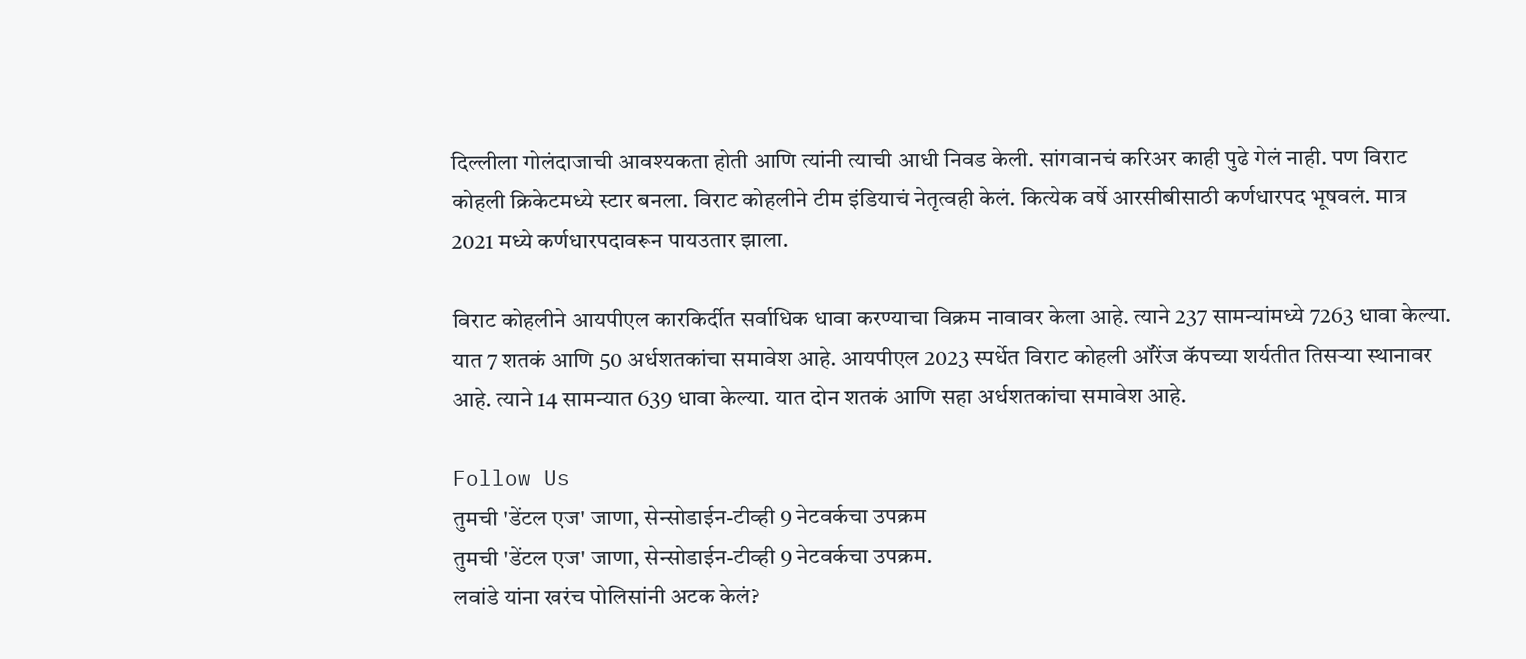दिल्लीला गोलंदाजाची आवश्यकता होती आणि त्यांनी त्याची आधी निवड केली. सांगवानचं करिअर काही पुढे गेलं नाही. पण विराट कोहली क्रिकेटमध्ये स्टार बनला. विराट कोहलीने टीम इंडियाचं नेतृत्वही केलं. कित्येक वर्षे आरसीबीसाठी कर्णधारपद भूषवलं. मात्र 2021 मध्ये कर्णधारपदावरून पायउतार झाला.

विराट कोहलीने आयपीएल कारकिर्दीत सर्वाधिक धावा करण्याचा विक्रम नावावर केला आहे. त्याने 237 सामन्यांमध्ये 7263 धावा केल्या. यात 7 शतकं आणि 50 अर्धशतकांचा समावेश आहे. आयपीएल 2023 स्पर्धेत विराट कोहली ऑरेंज कॅपच्या शर्यतीत तिसऱ्या स्थानावर आहे. त्याने 14 सामन्यात 639 धावा केल्या. यात दोन शतकं आणि सहा अर्धशतकांचा समावेश आहे.

Follow Us
तुमची 'डेंटल एज' जाणा, सेन्सोडाईन-टीव्ही 9 नेटवर्कचा उपक्रम
तुमची 'डेंटल एज' जाणा, सेन्सोडाईन-टीव्ही 9 नेटवर्कचा उपक्रम.
लवांडे यांना खरंच पोलिसांनी अटक केलं?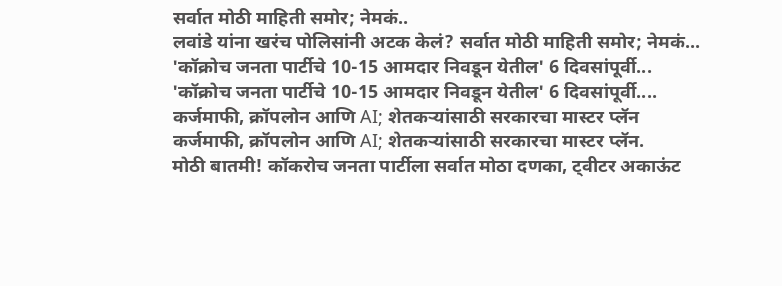सर्वात मोठी माहिती समोर; नेमकं..
लवांडे यांना खरंच पोलिसांनी अटक केलं? सर्वात मोठी माहिती समोर; नेमकं...
'कॉक्रोच जनता पार्टीचे 10-15 आमदार निवडून येतील' 6 दिवसांपूर्वी...
'कॉक्रोच जनता पार्टीचे 10-15 आमदार निवडून येतील' 6 दिवसांपूर्वी....
कर्जमाफी, क्रॉपलोन आणि AI; शेतकऱ्यांसाठी सरकारचा मास्टर प्लॅन
कर्जमाफी, क्रॉपलोन आणि AI; शेतकऱ्यांसाठी सरकारचा मास्टर प्लॅन.
मोठी बातमी! कॉकरोच जनता पार्टीला सर्वात मोठा दणका, ट्वीटर अकाऊंट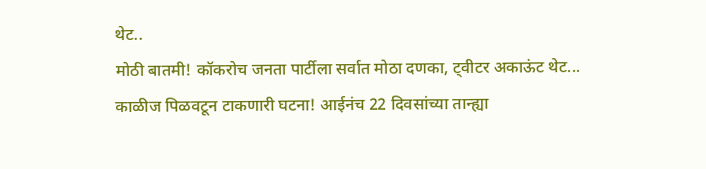थेट..
मोठी बातमी! कॉकरोच जनता पार्टीला सर्वात मोठा दणका, ट्वीटर अकाऊंट थेट...
काळीज पिळवटून टाकणारी घटना! आईनंच 22 दिवसांच्या तान्ह्या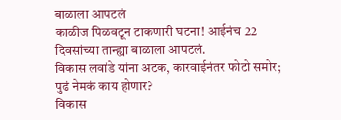बाळाला आपटलं
काळीज पिळवटून टाकणारी घटना! आईनंच 22 दिवसांच्या तान्ह्या बाळाला आपटलं.
विकास लवांडे यांना अटक, कारवाईनंतर फोटो समोर; पुढं नेमकं काय होणार?
विकास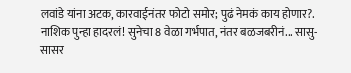लवांडे यांना अटक, कारवाईनंतर फोटो समोर; पुढं नेमकं काय होणार?.
नाशिक पुन्हा हादरलं! सुनेचा 8 वेळा गर्भपात, नंतर बळजबरीनं... सासु-सासर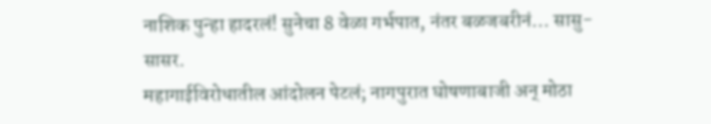नाशिक पुन्हा हादरलं! सुनेचा 8 वेळा गर्भपात, नंतर बळजबरीनं... सासु-सासर.
महागाईविरोधातील आंदोलन पेटलं; नागपुरात घोषणाबाजी अन् मोठा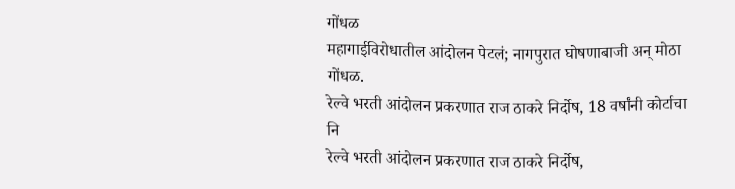गोंधळ
महागाईविरोधातील आंदोलन पेटलं; नागपुरात घोषणाबाजी अन् मोठा गोंधळ.
रेल्वे भरती आंदोलन प्रकरणात राज ठाकरे निर्दोष, 18 वर्षांनी कोर्टाचा नि
रेल्वे भरती आंदोलन प्रकरणात राज ठाकरे निर्दोष,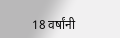18 वर्षांनी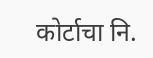कोर्टाचा नि.